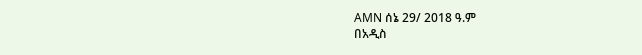AMN ሰኔ 29/ 2018 ዓ.ም
በአዲስ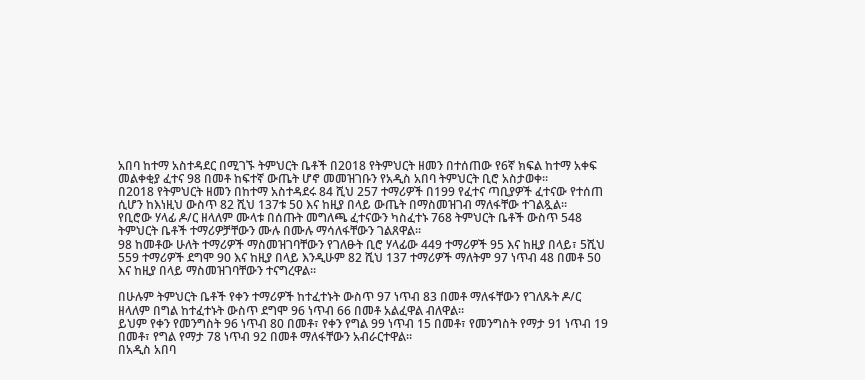አበባ ከተማ አስተዳደር በሚገኙ ትምህርት ቤቶች በ2018 የትምህርት ዘመን በተሰጠው የ6ኛ ክፍል ከተማ አቀፍ መልቀቂያ ፈተና 98 በመቶ ከፍተኛ ውጤት ሆኖ መመዝገቡን የአዲስ አበባ ትምህርት ቢሮ አስታወቀ።
በ2018 የትምህርት ዘመን በከተማ አስተዳደሩ 84 ሺህ 257 ተማሪዎች በ199 የፈተና ጣቢያዎች ፈተናው የተሰጠ ሲሆን ከእነዚህ ውስጥ 82 ሺህ 137ቱ 50 እና ከዚያ በላይ ውጤት በማስመዝገብ ማለፋቸው ተገልጿል።
የቢሮው ሃላፊ ዶ/ር ዘላለም ሙላቱ በሰጡት መግለጫ ፈተናውን ካስፈተኑ 768 ትምህርት ቤቶች ውስጥ 548 ትምህርት ቤቶች ተማሪዎቻቸውን ሙሉ በሙሉ ማሳለፋቸውን ገልጸዋል።
98 ከመቶው ሁለት ተማሪዎች ማስመዝገባቸውን የገለፁት ቢሮ ሃላፊው 449 ተማሪዎች 95 እና ከዚያ በላይ፣ 5ሺህ 559 ተማሪዎች ደግሞ 90 እና ከዚያ በላይ እንዲሁም 82 ሺህ 137 ተማሪዎች ማለትም 97 ነጥብ 48 በመቶ 50 እና ከዚያ በላይ ማስመዝገባቸውን ተናግረዋል።

በሁሉም ትምህርት ቤቶች የቀን ተማሪዎች ከተፈተኑት ውስጥ 97 ነጥብ 83 በመቶ ማለፋቸውን የገለጹት ዶ/ር ዘላለም በግል ከተፈተኑት ውስጥ ደግሞ 96 ነጥብ 66 በመቶ አልፈዋል ብለዋል።
ይህም የቀን የመንግስት 96 ነጥብ 80 በመቶ፣ የቀን የግል 99 ነጥብ 15 በመቶ፣ የመንግስት የማታ 91 ነጥብ 19 በመቶ፣ የግል የማታ 78 ነጥብ 92 በመቶ ማለፋቸውን አብራርተዋል።
በአዲስ አበባ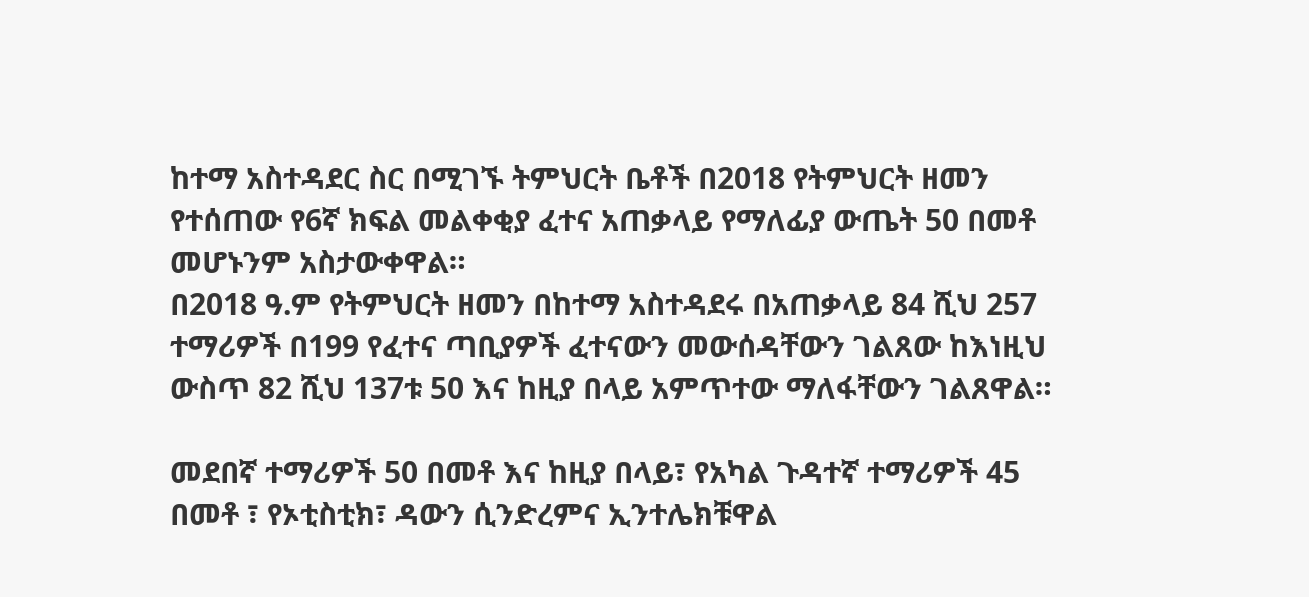ከተማ አስተዳደር ስር በሚገኙ ትምህርት ቤቶች በ2018 የትምህርት ዘመን የተሰጠው የ6ኛ ክፍል መልቀቂያ ፈተና አጠቃላይ የማለፊያ ውጤት 50 በመቶ መሆኑንም አስታውቀዋል።
በ2018 ዓ.ም የትምህርት ዘመን በከተማ አስተዳደሩ በአጠቃላይ 84 ሺህ 257 ተማሪዎች በ199 የፈተና ጣቢያዎች ፈተናውን መውሰዳቸውን ገልጸው ከእነዚህ ውስጥ 82 ሺህ 137ቱ 50 እና ከዚያ በላይ አምጥተው ማለፋቸውን ገልጸዋል።

መደበኛ ተማሪዎች 50 በመቶ እና ከዚያ በላይ፣ የአካል ጉዳተኛ ተማሪዎች 45 በመቶ ፣ የኦቲስቲክ፣ ዳውን ሲንድረምና ኢንተሌክቹዋል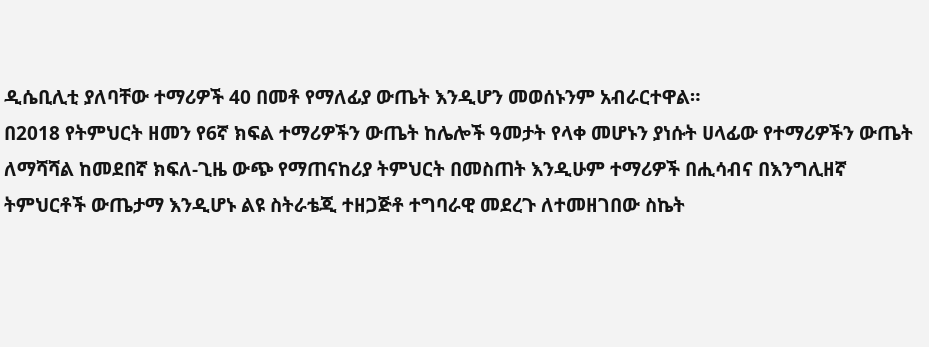ዲሴቢሊቲ ያለባቸው ተማሪዎች 40 በመቶ የማለፊያ ውጤት እንዲሆን መወሰኑንም አብራርተዋል።
በ2018 የትምህርት ዘመን የ6ኛ ክፍል ተማሪዎችን ውጤት ከሌሎች ዓመታት የላቀ መሆኑን ያነሱት ሀላፊው የተማሪዎችን ውጤት ለማሻሻል ከመደበኛ ክፍለ-ጊዜ ውጭ የማጠናከሪያ ትምህርት በመስጠት እንዲሁም ተማሪዎች በሒሳብና በእንግሊዘኛ ትምህርቶች ውጤታማ እንዲሆኑ ልዩ ስትራቴጂ ተዘጋጅቶ ተግባራዊ መደረጉ ለተመዘገበው ስኬት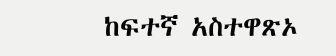ከፍተኛ አስተዋጽኦ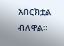አበርክቷል ብለዋል።